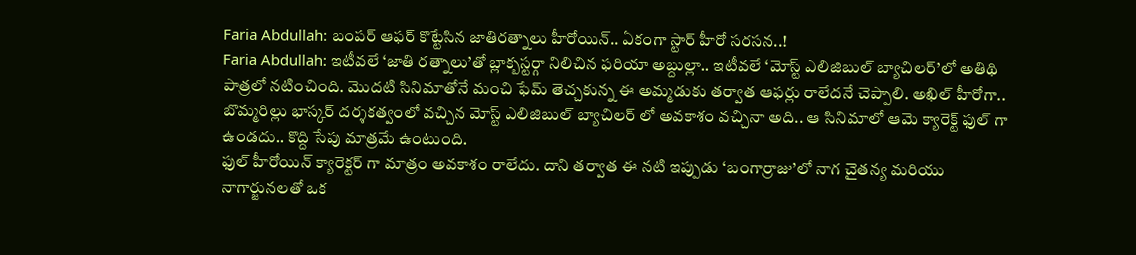Faria Abdullah: బంపర్ ఆఫర్ కొట్టేసిన జాతిరత్నాలు హీరోయిన్.. ఏకంగా స్టార్ హీరో సరసన..!
Faria Abdullah: ఇటీవలే ‘జాతి రత్నాలు’తో బ్లాక్బస్టర్గా నిలిచిన ఫరియా అబ్దుల్లా.. ఇటీవలే ‘మోస్ట్ ఎలిజిబుల్ బ్యాచిలర్’లో అతిథి పాత్రలో నటించింది. మొదటి సినిమాతోనే మంచి ఫేమ్ తెచ్చకున్న ఈ అమ్మడుకు తర్వాత ఆఫర్లు రాలేదనే చెప్పాలి. అఖిల్ హీరోగా.. బొమ్మరిల్లు భాస్కర్ దర్శకత్వంలో వచ్చిన మోస్ట్ ఎలిజిబుల్ బ్యాచిలర్ లో అవకాశం వచ్చినా అది.. ఆ సినిమాలో ఆమె క్యారెక్ట్ ఫుల్ గా ఉండదు.. కొద్ది సేపు మాత్రమే ఉంటుంది.
ఫుల్ హీరోయిన్ క్యారెక్టర్ గా మాత్రం అవకాశం రాలేదు. దాని తర్వాత ఈ నటి ఇప్పుడు ‘బంగార్రాజు’లో నాగ చైతన్య మరియు నాగార్జునలతో ఒక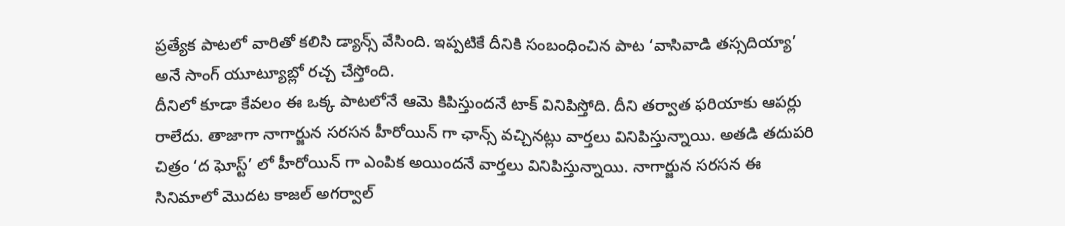ప్రత్యేక పాటలో వారితో కలిసి డ్యాన్స్ వేసింది. ఇప్పటికే దీనికి సంబంధించిన పాట ‘వాసివాడి తస్సదియ్యా’ అనే సాంగ్ యూట్యూబ్లో రచ్చ చేస్తోంది.
దీనిలో కూడా కేవలం ఈ ఒక్క పాటలోనే ఆమె కిపిస్తుందనే టాక్ వినిపిస్తోది. దీని తర్వాత ఫరియాకు ఆపర్లు రాలేదు. తాజాగా నాగార్జున సరసన హీరోయిన్ గా ఛాన్స్ వచ్చినట్లు వార్తలు వినిపిస్తున్నాయి. అతడి తదుపరి చిత్రం ‘ద ఘోస్ట్’ లో హీరోయిన్ గా ఎంపిక అయిందనే వార్తలు వినిపిస్తున్నాయి. నాగార్జున సరసన ఈ సినిమాలో మొదట కాజల్ అగర్వాల్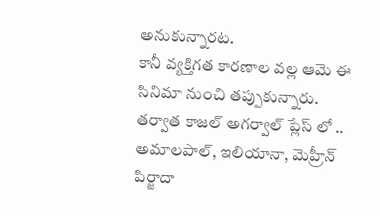అనుకున్నారట.
కానీ వ్యక్తిగత కారణాల వల్ల ఆమె ఈ సినిమా నుంచి తప్పుకున్నారు. తర్వాత కాజల్ అగర్వాల్ ప్లేస్ లో .. అమాలపాల్, ఇలియానా, మెహ్రీన్ పిర్జాదా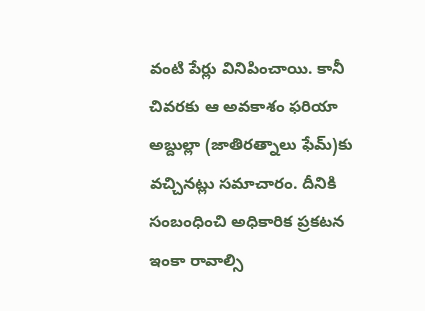వంటి పేర్లు వినిపించాయి. కానీ చివరకు ఆ అవకాశం ఫరియా అబ్దుల్లా (జాతిరత్నాలు ఫేమ్)కు వచ్చినట్లు సమాచారం. దీనికి సంబంధించి అధికారిక ప్రకటన ఇంకా రావాల్సి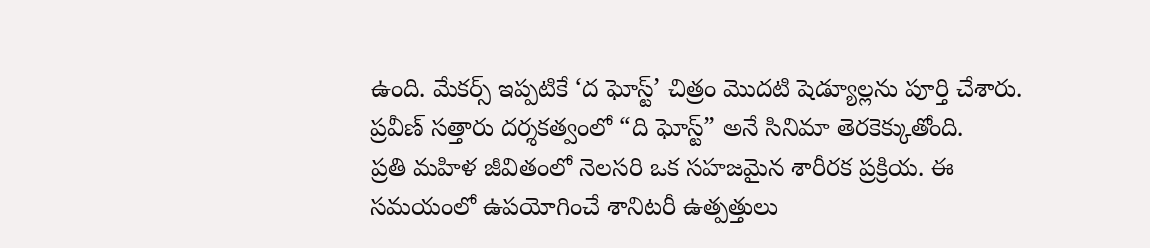ఉంది. మేకర్స్ ఇప్పటికే ‘ద ఘోస్ట్’ చిత్రం మొదటి షెడ్యూల్లను పూర్తి చేశారు. ప్రవీణ్ సత్తారు దర్శకత్వంలో “ది ఘోస్ట్” అనే సినిమా తెరకెక్కుతోంది.
ప్రతి మహిళ జీవితంలో నెలసరి ఒక సహజమైన శారీరక ప్రక్రియ. ఈ సమయంలో ఉపయోగించే శానిటరీ ఉత్పత్తులు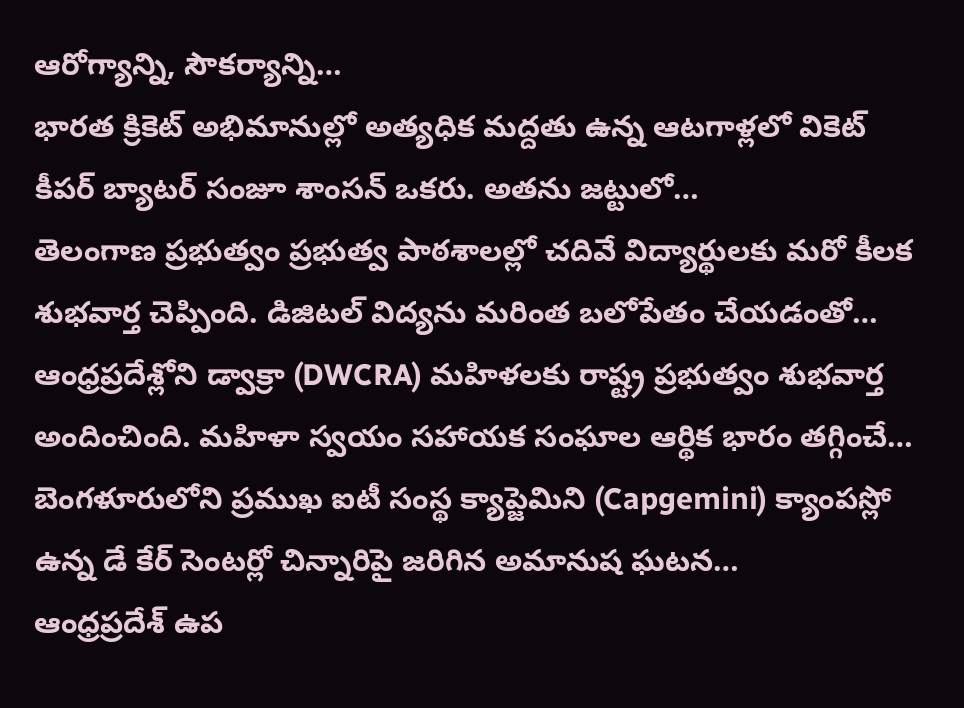ఆరోగ్యాన్ని, సౌకర్యాన్ని…
భారత క్రికెట్ అభిమానుల్లో అత్యధిక మద్దతు ఉన్న ఆటగాళ్లలో వికెట్ కీపర్ బ్యాటర్ సంజూ శాంసన్ ఒకరు. అతను జట్టులో…
తెలంగాణ ప్రభుత్వం ప్రభుత్వ పాఠశాలల్లో చదివే విద్యార్థులకు మరో కీలక శుభవార్త చెప్పింది. డిజిటల్ విద్యను మరింత బలోపేతం చేయడంతో…
ఆంధ్రప్రదేశ్లోని డ్వాక్రా (DWCRA) మహిళలకు రాష్ట్ర ప్రభుత్వం శుభవార్త అందించింది. మహిళా స్వయం సహాయక సంఘాల ఆర్థిక భారం తగ్గించే…
బెంగళూరులోని ప్రముఖ ఐటీ సంస్థ క్యాప్జెమిని (Capgemini) క్యాంపస్లో ఉన్న డే కేర్ సెంటర్లో చిన్నారిపై జరిగిన అమానుష ఘటన…
ఆంధ్రప్రదేశ్ ఉప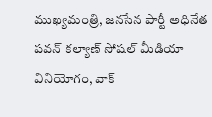ముఖ్యమంత్రి, జనసేన పార్టీ అధినేత పవన్ కల్యాణ్ సోషల్ మీడియా వినియోగం, వాక్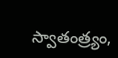స్వాతంత్ర్యం,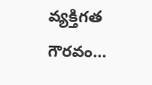వ్యక్తిగత గౌరవం…